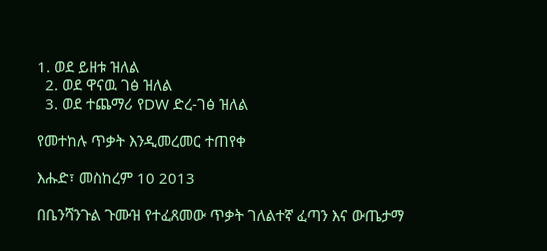1. ወደ ይዘቱ ዝለል
  2. ወደ ዋናዉ ገፅ ዝለል
  3. ወደ ተጨማሪ የDW ድረ-ገፅ ዝለል

የመተከሉ ጥቃት እንዲመረመር ተጠየቀ

እሑድ፣ መስከረም 10 2013

በቤንሻንጉል ጉሙዝ የተፈጸመው ጥቃት ገለልተኛ ፈጣን እና ውጤታማ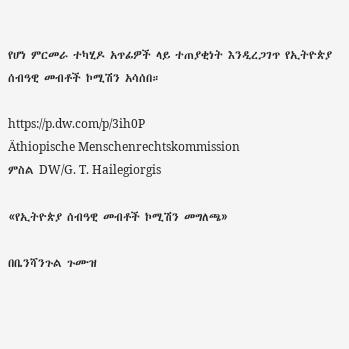የሆነ ምርመራ ተካሂዶ አጥፊዎች ላይ ተጠያቂነት እንዲረጋገጥ የኢትዮጵያ ሰብዓዊ መብቶች ኮሚሽን አሳሰበ።

https://p.dw.com/p/3ih0P
Äthiopische Menschenrechtskommission
ምስል DW/G. T. Hailegiorgis

«የኢትዮጵያ ሰብዓዊ መብቶች ኮሚሽን መግለጫ»

በቤንሻንጉል ጉሙዝ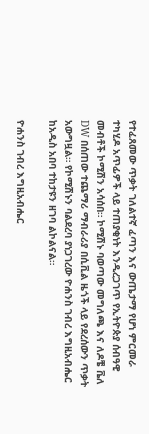የተፈጸመው ጥቃት ገለልተኛ ፈጣን እና ውጤታማ የሆነ ምርመራ ተካሂዶ አጥፊዎች ላይ ተጠያቂነት እንዲረጋገጥ የኢትዮጵያ ሰብዓዊ መብቶች ኮሚሽን አሳሰበ። ኮሚሽኑ ባወጣው መግለጫ እና ለዶቼ ቬለ DW በሰጠው ተጨማሪ ማብራሪያ በሲቪል ዜጎች ላይ የደረሰውን ጥቃት አውግዟል። የኮሚሽኑን ባልደረባ ያነጋገረው ዮሐንስ ገብረ እግዚአብሔር ከአዲስ አበባ ተከታዩን ዘገባ ልኮልናል።

ዮሐንስ ገብረ እግዚአብሔር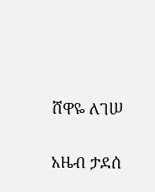ሸዋዬ ለገሠ

አዜብ ታደሰ